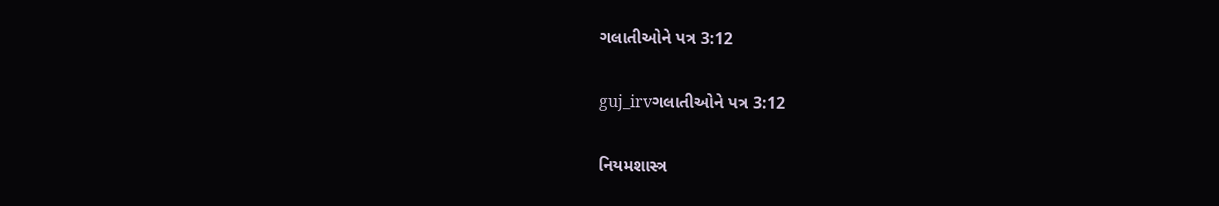ગલાતીઓને પત્ર 3:12

guj_irvગલાતીઓને પત્ર 3:12

નિયમશાસ્ત્ર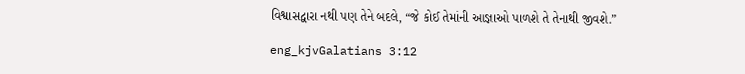વિશ્વાસદ્વારા નથી પણ તેને બદલે, “જે કોઈ તેમાંની આજ્ઞાઓ પાળશે તે તેનાથી જીવશે.”

eng_kjvGalatians 3:12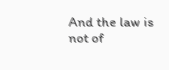And the law is not of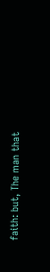faith: but, The man that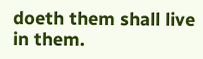doeth them shall live in them.